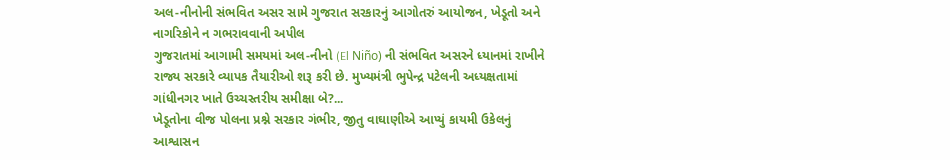અલ-નીનોની સંભવિત અસર સામે ગુજરાત સરકારનું આગોતરું આયોજન, ખેડૂતો અને નાગરિકોને ન ગભરાવવાની અપીલ
ગુજરાતમાં આગામી સમયમાં અલ-નીનો (El Niño) ની સંભવિત અસરને ધ્યાનમાં રાખીને રાજ્ય સરકારે વ્યાપક તૈયારીઓ શરૂ કરી છે. મુખ્યમંત્રી ભુપેન્દ્ર પટેલની અધ્યક્ષતામાં ગાંધીનગર ખાતે ઉચ્ચસ્તરીય સમીક્ષા બે?...
ખેડૂતોના વીજ પોલના પ્રશ્ને સરકાર ગંભીર, જીતુ વાઘાણીએ આપ્યું કાયમી ઉકેલનું આશ્વાસન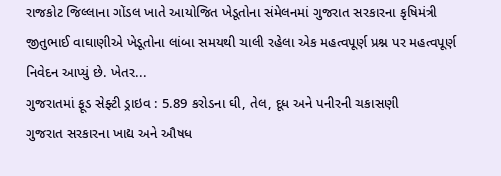રાજકોટ જિલ્લાના ગોંડલ ખાતે આયોજિત ખેડૂતોના સંમેલનમાં ગુજરાત સરકારના કૃષિમંત્રી જીતુભાઈ વાઘાણીએ ખેડૂતોના લાંબા સમયથી ચાલી રહેલા એક મહત્વપૂર્ણ પ્રશ્ન પર મહત્વપૂર્ણ નિવેદન આપ્યું છે. ખેતર...
ગુજરાતમાં ફૂડ સેફ્ટી ડ્રાઇવ : 5.89 કરોડના ઘી, તેલ, દૂધ અને પનીરની ચકાસણી
ગુજરાત સરકારના ખાદ્ય અને ઔષધ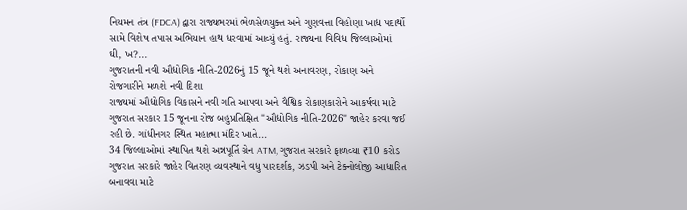નિયમન તંત્ર (FDCA) દ્વારા રાજ્યભરમાં ભેળસેળયુક્ત અને ગુણવત્તા વિહોણા ખાદ્ય પદાર્થો સામે વિશેષ તપાસ અભિયાન હાથ ધરવામાં આવ્યું હતું. રાજ્યના વિવિધ જિલ્લાઓમાં ઘી, ખ?...
ગુજરાતની નવી ઔદ્યોગિક નીતિ-2026નું 15 જૂને થશે અનાવરણ, રોકાણ અને રોજગારીને મળશે નવી દિશા
રાજ્યમાં ઔદ્યોગિક વિકાસને નવી ગતિ આપવા અને વૈશ્વિક રોકાણકારોને આકર્ષવા માટે ગુજરાત સરકાર 15 જૂનના રોજ બહુપ્રતિક્ષિત "ઔદ્યોગિક નીતિ-2026" જાહેર કરવા જઈ રહી છે. ગાંધીનગર સ્થિત મહાત્મા મંદિર ખાતે...
34 જિલ્લાઓમાં સ્થાપિત થશે અન્નપૂર્તિ ગ્રેન ATM, ગુજરાત સરકારે ફાળવ્યા ₹10 કરોડ
ગુજરાત સરકારે જાહેર વિતરણ વ્યવસ્થાને વધુ પારદર્શક, ઝડપી અને ટેક્નોલોજી આધારિત બનાવવા માટે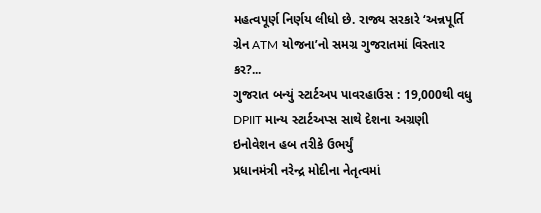મહત્વપૂર્ણ નિર્ણય લીધો છે. રાજ્ય સરકારે ‘અન્નપૂર્તિ ગ્રેન ATM યોજના’નો સમગ્ર ગુજરાતમાં વિસ્તાર કર?...
ગુજરાત બન્યું સ્ટાર્ટઅપ પાવરહાઉસ : 19,000થી વધુ DPIIT માન્ય સ્ટાર્ટઅપ્સ સાથે દેશના અગ્રણી ઇનોવેશન હબ તરીકે ઉભર્યું
પ્રધાનમંત્રી નરેન્દ્ર મોદીના નેતૃત્વમાં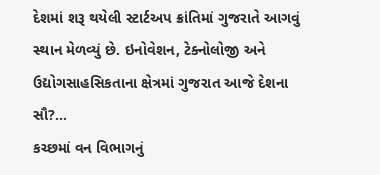દેશમાં શરૂ થયેલી સ્ટાર્ટઅપ ક્રાંતિમાં ગુજરાતે આગવું સ્થાન મેળવ્યું છે. ઇનોવેશન, ટેક્નોલોજી અને ઉદ્યોગસાહસિકતાના ક્ષેત્રમાં ગુજરાત આજે દેશના સૌ?...
કચ્છમાં વન વિભાગનું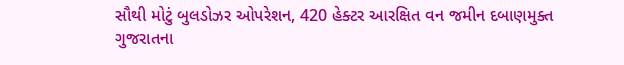સૌથી મોટું બુલડોઝર ઓપરેશન, 420 હેક્ટર આરક્ષિત વન જમીન દબાણમુક્ત
ગુજરાતના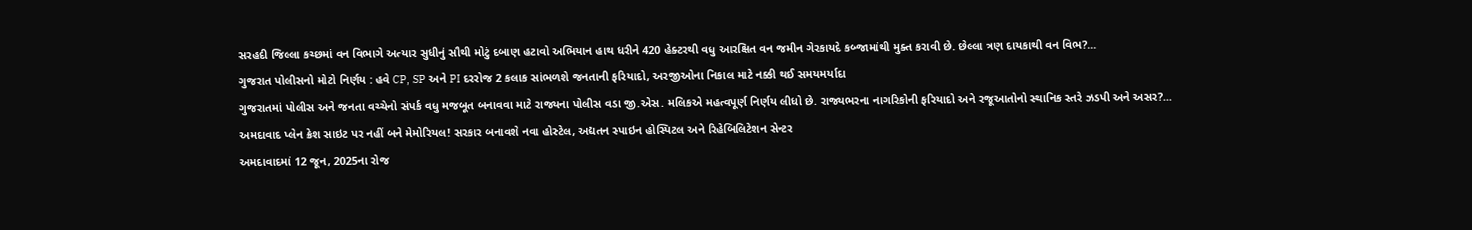સરહદી જિલ્લા કચ્છમાં વન વિભાગે અત્યાર સુધીનું સૌથી મોટું દબાણ હટાવો અભિયાન હાથ ધરીને 420 હેક્ટરથી વધુ આરક્ષિત વન જમીન ગેરકાયદે કબ્જામાંથી મુક્ત કરાવી છે. છેલ્લા ત્રણ દાયકાથી વન વિભ?...
ગુજરાત પોલીસનો મોટો નિર્ણય : હવે CP, SP અને PI દરરોજ 2 કલાક સાંભળશે જનતાની ફરિયાદો, અરજીઓના નિકાલ માટે નક્કી થઈ સમયમર્યાદા
ગુજરાતમાં પોલીસ અને જનતા વચ્ચેનો સંપર્ક વધુ મજબૂત બનાવવા માટે રાજ્યના પોલીસ વડા જી.એસ. મલિકએ મહત્વપૂર્ણ નિર્ણય લીધો છે. રાજ્યભરના નાગરિકોની ફરિયાદો અને રજૂઆતોનો સ્થાનિક સ્તરે ઝડપી અને અસર?...
અમદાવાદ પ્લેન ક્રેશ સાઇટ પર નહીં બને મેમોરિયલ! સરકાર બનાવશે નવા હોસ્ટેલ, અદ્યતન સ્પાઇન હોસ્પિટલ અને રિહેબિલિટેશન સેન્ટર
અમદાવાદમાં 12 જૂન, 2025ના રોજ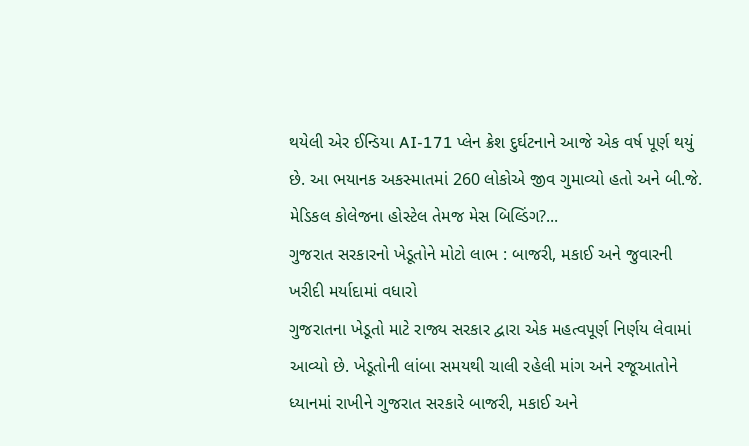થયેલી એર ઈન્ડિયા AI-171 પ્લેન ક્રેશ દુર્ઘટનાને આજે એક વર્ષ પૂર્ણ થયું છે. આ ભયાનક અકસ્માતમાં 260 લોકોએ જીવ ગુમાવ્યો હતો અને બી.જે. મેડિકલ કોલેજના હોસ્ટેલ તેમજ મેસ બિલ્ડિંગ?...
ગુજરાત સરકારનો ખેડૂતોને મોટો લાભ : બાજરી, મકાઈ અને જુવારની ખરીદી મર્યાદામાં વધારો
ગુજરાતના ખેડૂતો માટે રાજ્ય સરકાર દ્વારા એક મહત્વપૂર્ણ નિર્ણય લેવામાં આવ્યો છે. ખેડૂતોની લાંબા સમયથી ચાલી રહેલી માંગ અને રજૂઆતોને ધ્યાનમાં રાખીને ગુજરાત સરકારે બાજરી, મકાઈ અને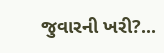જુવારની ખરી?...